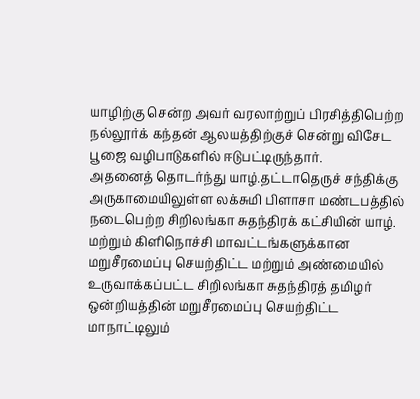யாழிற்கு சென்ற அவர் வரலாற்றுப் பிரசித்திபெற்ற நல்லூர்க் கந்தன் ஆலயத்திற்குச் சென்று விசேட பூஜை வழிபாடுகளில் ஈடுபட்டிருந்தார்.
அதனைத் தொடர்ந்து யாழ்.தட்டாதெருச் சந்திக்கு அருகாமையிலுள்ள லக்சுமி பிளாசா மண்டபத்தில் நடைபெற்ற சிறிலங்கா சுதந்திரக் கட்சியின் யாழ். மற்றும் கிளிநொச்சி மாவட்டங்களுக்கான மறுசீரமைப்பு செயற்திட்ட மற்றும் அண்மையில் உருவாக்கப்பட்ட சிறிலங்கா சுதந்திரத் தமிழர் ஒன்றியத்தின் மறுசீரமைப்பு செயற்திட்ட மாநாட்டிலும்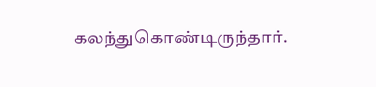கலந்துகொண்டிருந்தார்.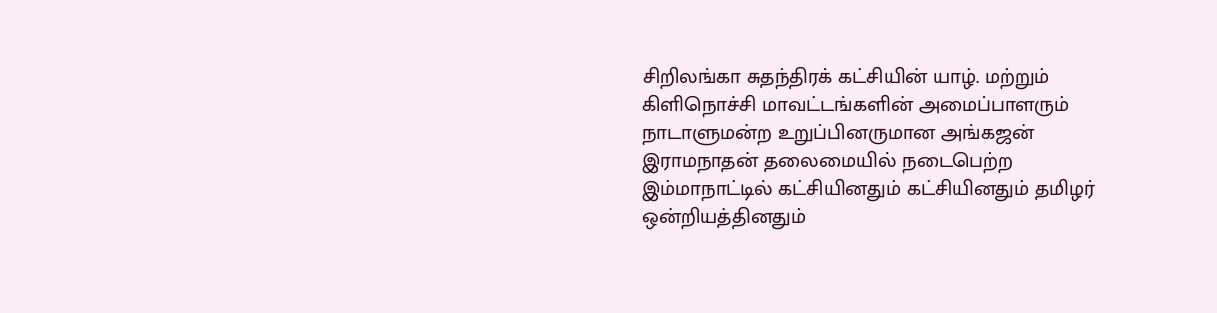சிறிலங்கா சுதந்திரக் கட்சியின் யாழ். மற்றும் கிளிநொச்சி மாவட்டங்களின் அமைப்பாளரும் நாடாளுமன்ற உறுப்பினருமான அங்கஜன் இராமநாதன் தலைமையில் நடைபெற்ற இம்மாநாட்டில் கட்சியினதும் கட்சியினதும் தமிழர் ஒன்றியத்தினதும்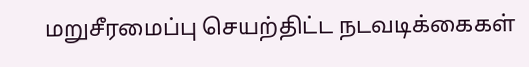மறுசீரமைப்பு செயற்திட்ட நடவடிக்கைகள்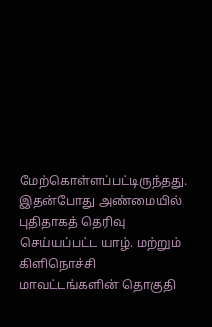மேற்கொள்ளப்பட்டிருந்தது.
இதன்போது அண்மையில் புதிதாகத் தெரிவு செய்யப்பட்ட யாழ். மற்றும் கிளிநொச்சி மாவட்டங்களின் தொகுதி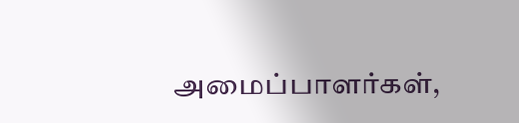அமைப்பாளர்கள்,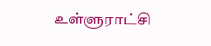உள்ளுராட்சி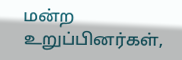மன்ற உறுப்பினர்கள்,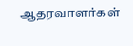ஆதரவாளர்கள்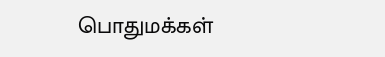பொதுமக்கள்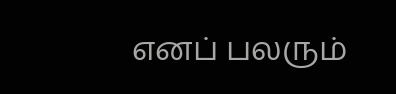எனப் பலரும்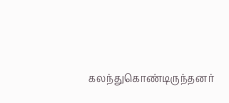கலந்துகொண்டிருந்தனர்